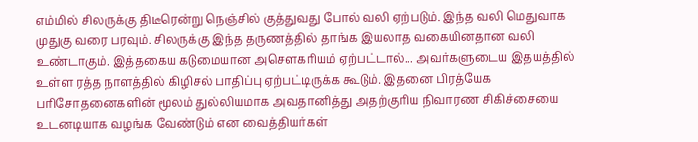எம்மில் சிலருக்கு திடீரென்று நெஞ்சில் குத்துவது போல் வலி ஏற்படும். இந்த வலி மெதுவாக முதுகு வரை பரவும். சிலருக்கு இந்த தருணத்தில் தாங்க இயலாத வகையினதான வலி உண்டாகும். இத்தகைய கடுமையான அசௌகரியம் ஏற்பட்டால்... அவர்களுடைய இதயத்தில் உள்ள ரத்த நாளத்தில் கிழிசல் பாதிப்பு ஏற்பட்டிருக்க கூடும். இதனை பிரத்யேக பரிசோதனைகளின் மூலம் துல்லியமாக அவதானித்து அதற்குரிய நிவாரண சிகிச்சையை உடனடியாக வழங்க வேண்டும் என வைத்தியர்கள்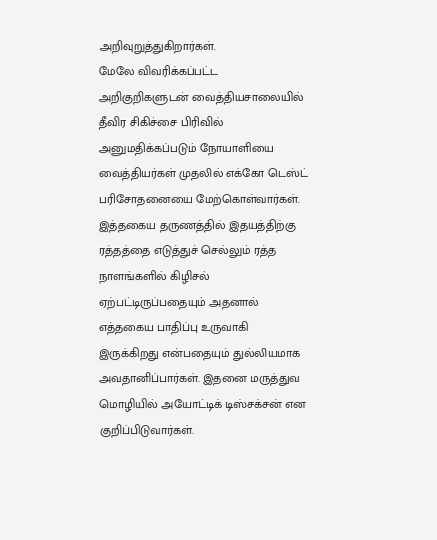அறிவுறுத்துகிறார்கள்.
மேலே விவரிக்கப்பட்ட அறிகுறிகளுடன் வைத்தியசாலையில் தீவிர சிகிச்சை பிரிவில் அனுமதிக்கப்படும் நோயாளியை வைத்தியர்கள் முதலில் எக்கோ டெஸ்ட் பரிசோதனையை மேற்கொள்வார்கள். இத்தகைய தருணத்தில் இதயத்திற்கு ரத்தத்தை எடுத்துச் செல்லும் ரத்த நாளங்களில் கிழிசல் ஏற்பட்டிருப்பதையும் அதனால் எத்தகைய பாதிப்பு உருவாகி இருக்கிறது என்பதையும் துல்லியமாக அவதானிப்பார்கள். இதனை மருத்துவ மொழியில் அயோட்டிக் டிஸ்சக்சன் என குறிப்பிடுவார்கள்.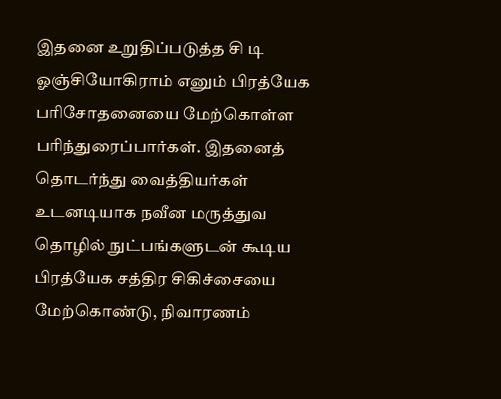இதனை உறுதிப்படுத்த சி டி ஓஞ்சியோகிராம் எனும் பிரத்யேக பரிசோதனையை மேற்கொள்ள பரிந்துரைப்பார்கள். இதனைத் தொடர்ந்து வைத்தியர்கள் உடனடியாக நவீன மருத்துவ தொழில் நுட்பங்களுடன் கூடிய பிரத்யேக சத்திர சிகிச்சையை மேற்கொண்டு, நிவாரணம்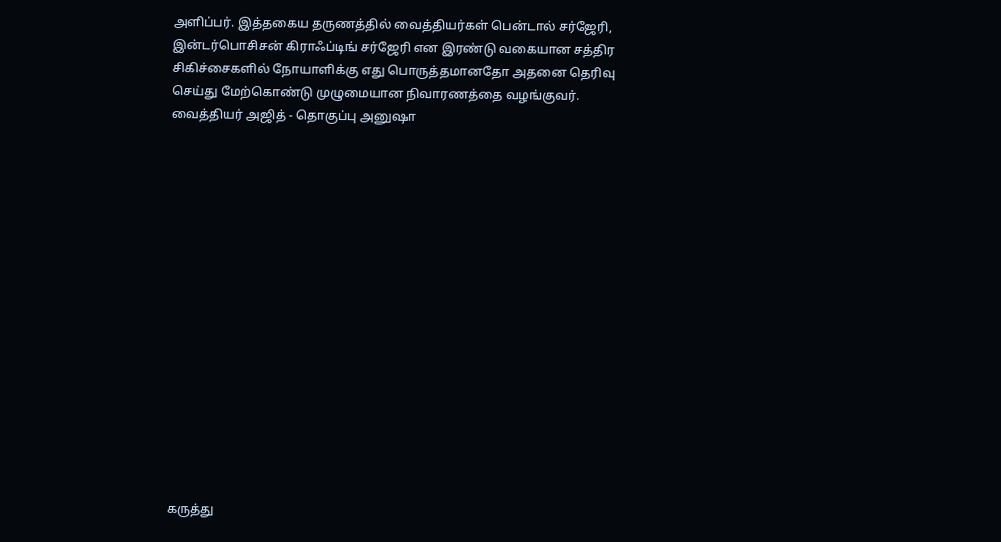அளிப்பர். இத்தகைய தருணத்தில் வைத்தியர்கள் பென்டால் சர்ஜேரி, இன்டர்பொசிசன் கிராஃப்டிங் சர்ஜேரி என இரண்டு வகையான சத்திர சிகிச்சைகளில் நோயாளிக்கு எது பொருத்தமானதோ அதனை தெரிவு செய்து மேற்கொண்டு முழுமையான நிவாரணத்தை வழங்குவர்.
வைத்தியர் அஜித் - தொகுப்பு அனுஷா
















கருத்து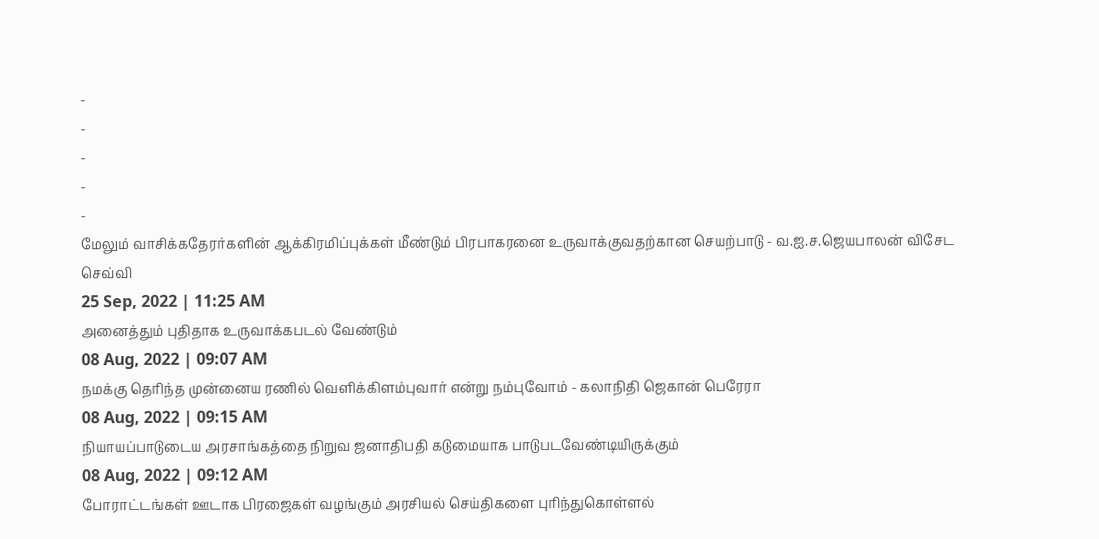-
-
-
-
-
மேலும் வாசிக்கதேரர்களின் ஆக்கிரமிப்புக்கள் மீண்டும் பிரபாகரனை உருவாக்குவதற்கான செயற்பாடு - வ.ஐ.ச.ஜெயபாலன் விசேட செவ்வி
25 Sep, 2022 | 11:25 AM
அனைத்தும் புதிதாக உருவாக்கபடல் வேண்டும்
08 Aug, 2022 | 09:07 AM
நமக்கு தெரிந்த முன்னைய ரணில் வெளிக்கிளம்புவார் என்று நம்புவோம் - கலாநிதி ஜெகான் பெரேரா
08 Aug, 2022 | 09:15 AM
நியாயப்பாடுடைய அரசாங்கத்தை நிறுவ ஜனாதிபதி கடுமையாக பாடுபடவேண்டியிருக்கும்
08 Aug, 2022 | 09:12 AM
போராட்டங்கள் ஊடாக பிரஜைகள் வழங்கும் அரசியல் செய்திகளை புரிந்துகொள்ளல்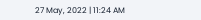27 May, 2022 | 11:24 AM